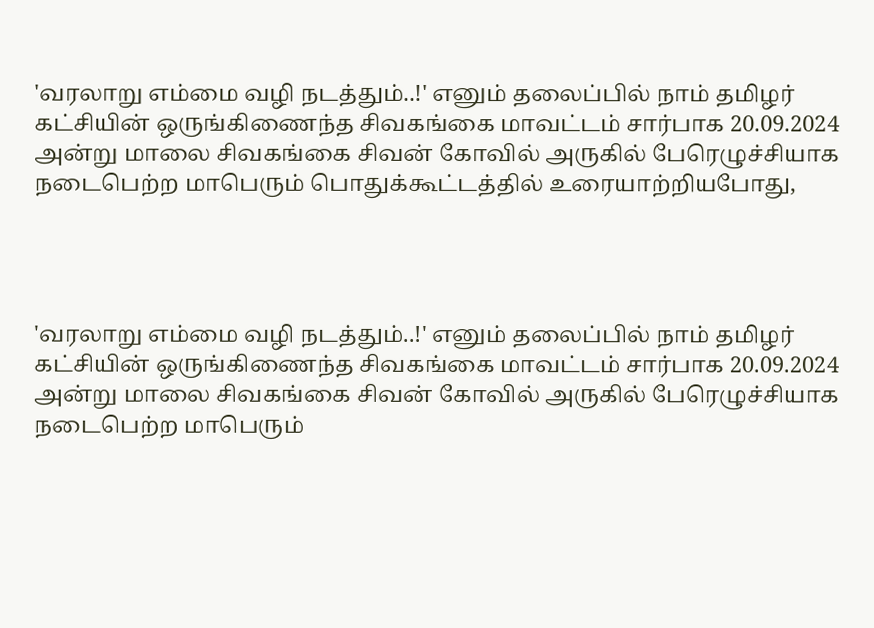'வரலாறு எம்மை வழி நடத்தும்..!' எனும் தலைப்பில் நாம் தமிழர் கட்சியின் ஒருங்கிணைந்த சிவகங்கை மாவட்டம் சார்பாக 20.09.2024 அன்று மாலை சிவகங்கை சிவன் கோவில் அருகில் பேரெழுச்சியாக நடைபெற்ற மாபெரும் பொதுக்கூட்டத்தில் உரையாற்றியபோது,




'வரலாறு எம்மை வழி நடத்தும்..!' எனும் தலைப்பில் நாம் தமிழர் கட்சியின் ஒருங்கிணைந்த சிவகங்கை மாவட்டம் சார்பாக 20.09.2024 அன்று மாலை சிவகங்கை சிவன் கோவில் அருகில் பேரெழுச்சியாக நடைபெற்ற மாபெரும்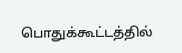பொதுக்கூட்டத்தில்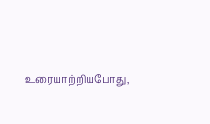உரையாற்றியபோது,